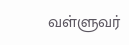வள்ளுவர்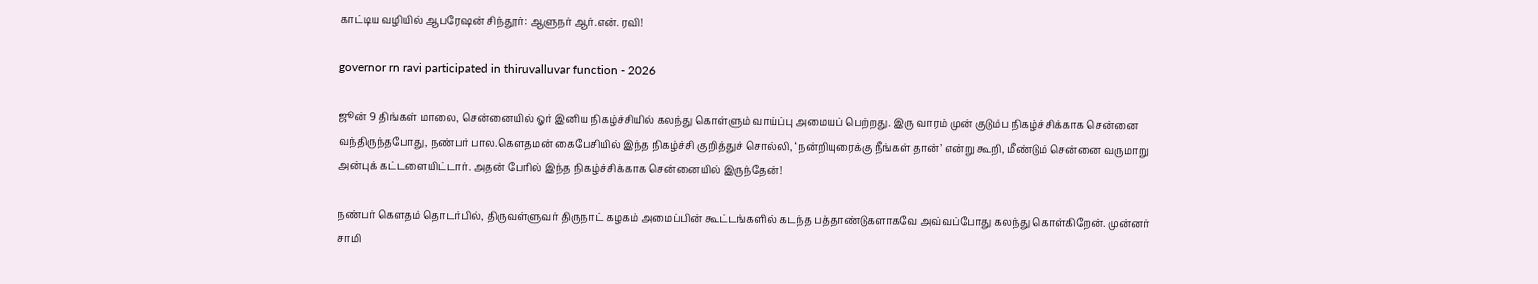காட்டிய வழியில் ஆபரேஷன் சிந்தூர்: ஆளுநர் ஆர்.என். ரவி!

governor rn ravi participated in thiruvalluvar function - 2026

ஜூன் 9 திங்கள் மாலை, சென்னையில் ஓர் இனிய நிகழ்ச்சியில் கலந்து கொள்ளும் வாய்ப்பு அமையப் பெற்றது. இரு வாரம் முன் குடும்ப நிகழ்ச்சிக்காக சென்னை வந்திருந்தபோது, நண்பர் பால.கௌதமன் கைபேசியில் இந்த நிகழ்ச்சி குறித்துச் சொல்லி, ‘நன்றியுரைக்கு நீங்கள் தான்’ என்று கூறி, மீண்டும் சென்னை வருமாறு அன்புக் கட்டளையிட்டார். அதன் பேரில் இந்த நிகழ்ச்சிக்காக சென்னையில் இருந்தேன்!

நண்பர் கௌதம் தொடர்பில், திருவள்ளுவர் திருநாட் கழகம் அமைப்பின் கூட்டங்களில் கடந்த பத்தாண்டுகளாகவே அவ்வப்போது கலந்து கொள்கிறேன். முன்னர் சாமி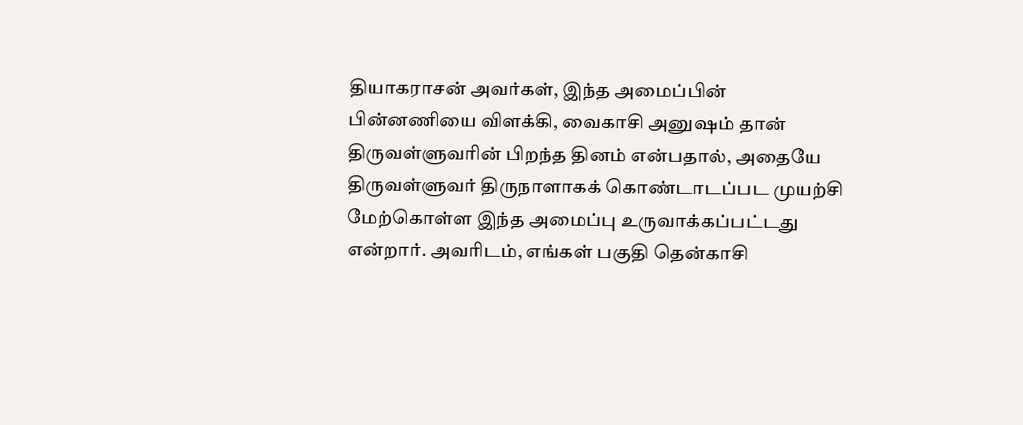தியாகராசன் அவர்கள், இந்த அமைப்பின் பின்னணியை விளக்கி, வைகாசி அனுஷம் தான் திருவள்ளுவரின் பிறந்த தினம் என்பதால், அதையே திருவள்ளுவர் திருநாளாகக் கொண்டாடப்பட முயற்சி மேற்கொள்ள இந்த அமைப்பு உருவாக்கப்பட்டது என்றார். அவரிடம், எங்கள் பகுதி தென்காசி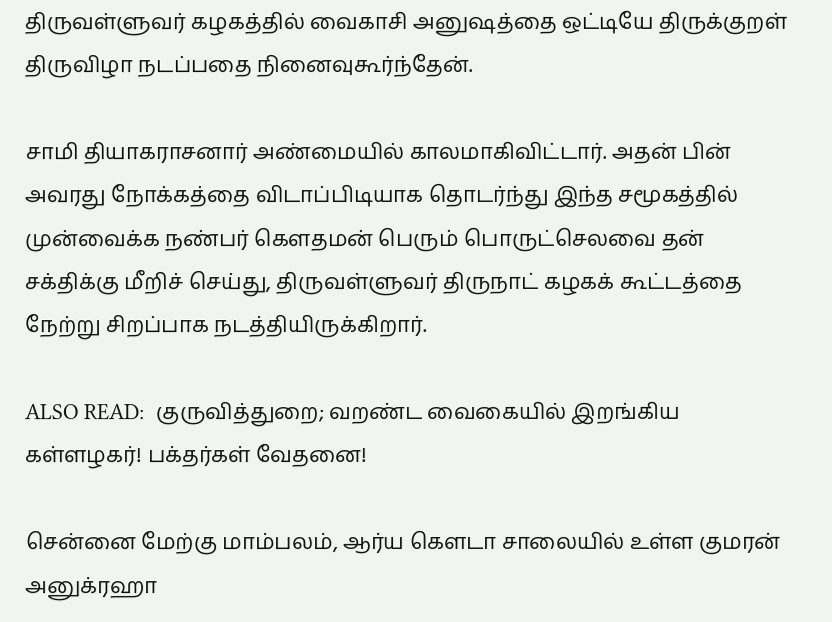திருவள்ளுவர் கழகத்தில் வைகாசி அனுஷத்தை ஒட்டியே திருக்குறள் திருவிழா நடப்பதை நினைவுகூர்ந்தேன்.

சாமி தியாகராசனார் அண்மையில் காலமாகிவிட்டார். அதன் பின் அவரது நோக்கத்தை விடாப்பிடியாக தொடர்ந்து இந்த சமூகத்தில் முன்வைக்க நண்பர் கௌதமன் பெரும் பொருட்செலவை தன் சக்திக்கு மீறிச் செய்து, திருவள்ளுவர் திருநாட் கழகக் கூட்டத்தை நேற்று சிறப்பாக நடத்தியிருக்கிறார்.

ALSO READ:  குருவித்துறை; வறண்ட வைகையில் இறங்கிய கள்ளழகர்! பக்தர்கள் வேதனை!

சென்னை மேற்கு மாம்பலம், ஆர்ய கௌடா சாலையில் உள்ள குமரன் அனுக்ரஹா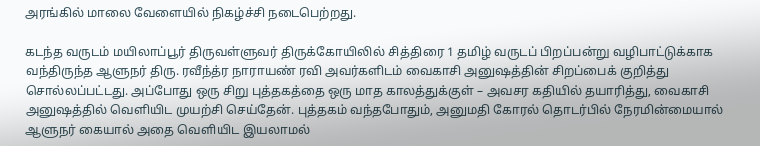அரங்கில் மாலை வேளையில் நிகழ்ச்சி நடைபெற்றது.

கடந்த வருடம் மயிலாப்பூர் திருவள்ளுவர் திருக்கோயிலில் சித்திரை 1 தமிழ் வருடப் பிறப்பன்று வழிபாட்டுக்காக வந்திருந்த ஆளுநர் திரு. ரவீந்த்ர நாராயண் ரவி அவர்களிடம் வைகாசி அனுஷத்தின் சிறப்பைக் குறித்து சொல்லப்பட்டது. அப்போது ஒரு சிறு புத்தகத்தை ஒரு மாத காலத்துக்குள் – அவசர கதியில் தயாரித்து, வைகாசி அனுஷத்தில் வெளியிட முயற்சி செய்தேன். புத்தகம் வந்தபோதும், அனுமதி கோரல் தொடர்பில் நேரமின்மையால் ஆளுநர் கையால் அதை வெளியிட இயலாமல்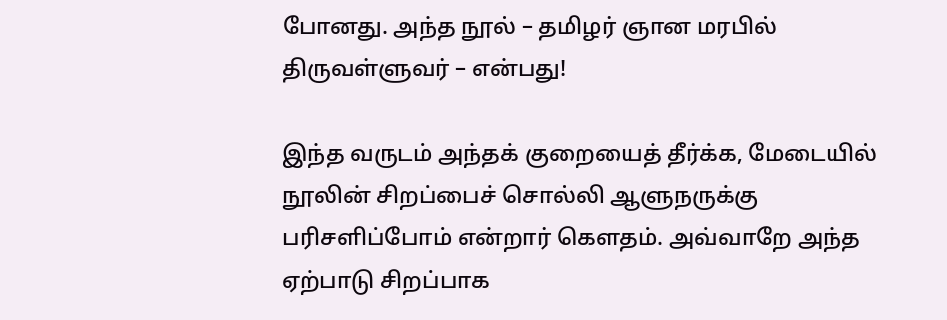போனது. அந்த நூல் – தமிழர் ஞான மரபில் திருவள்ளுவர் – என்பது!

இந்த வருடம் அந்தக் குறையைத் தீர்க்க, மேடையில் நூலின் சிறப்பைச் சொல்லி ஆளுநருக்கு பரிசளிப்போம் என்றார் கௌதம். அவ்வாறே அந்த ஏற்பாடு சிறப்பாக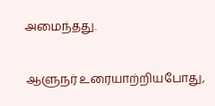அமைந்தது.

ஆளுநர் உரையாற்றியபோது,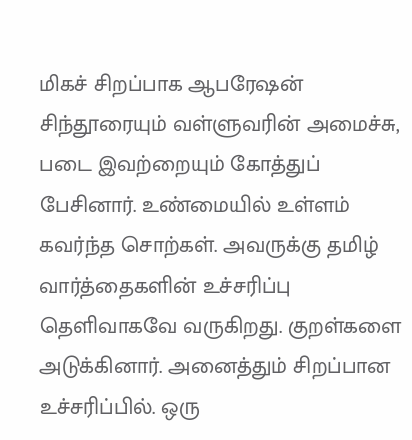மிகச் சிறப்பாக ஆபரேஷன் சிந்தூரையும் வள்ளுவரின் அமைச்சு, படை இவற்றையும் கோத்துப் பேசினார். உண்மையில் உள்ளம் கவர்ந்த சொற்கள். அவருக்கு தமிழ் வார்த்தைகளின் உச்சரிப்பு தெளிவாகவே வருகிறது. குறள்களை அடுக்கினார். அனைத்தும் சிறப்பான உச்சரிப்பில். ஒரு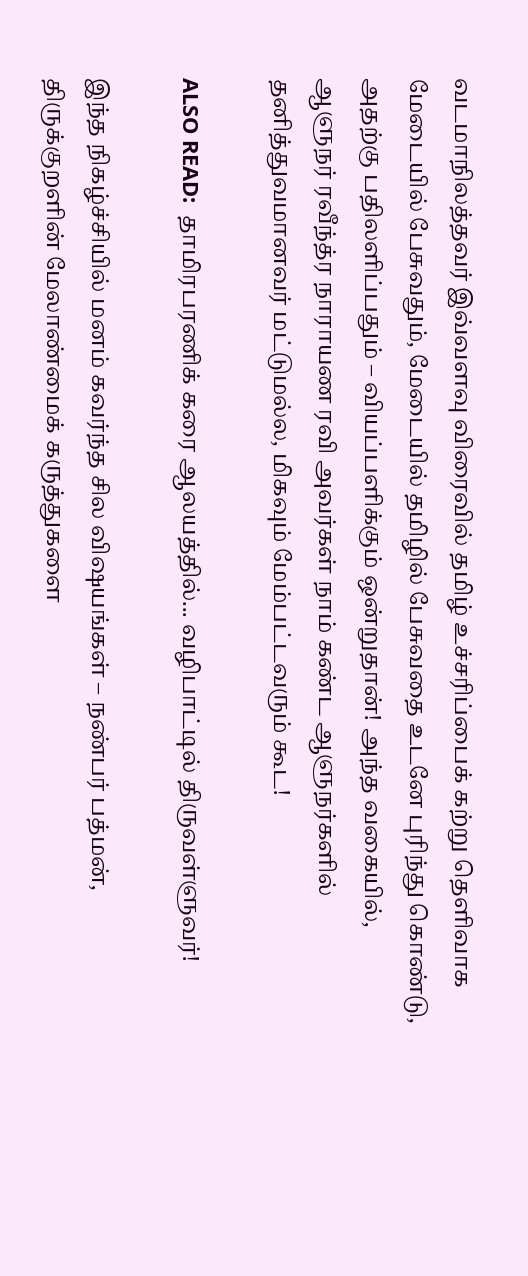வடமாநிலத்தவர் இவ்வளவு விரைவில் தமிழ் உச்சரிப்பைக் கற்று தெளிவாக மேடையில் பேசுவதும், மேடையில் தமிழில் பேசுவதை உடனே புரிந்து கொண்டு, அதற்கு பதிலளிப்பதும் – வியப்பளிக்கும் ஒன்றுதான்! அந்த வகையில், ஆளுநர் ரவீந்த்ர நாராயண ரவி அவர்கள் நாம் கண்ட ஆளுநர்களில் தனித்துவமானவர் மட்டுமல்ல, மிகவும் மேம்பட்டவரும் கூட!

ALSO READ:  தாமிரபரணிக் கரை ஆலயத்தில்... வழிபாட்டில் திருவள்ளுவர்!

இந்த நிகழ்ச்சியில் மனம் கவர்ந்த சில விஷயங்கள் – நண்பர் பத்மன், திருக்குறளின் மேலாண்மைக் கருத்துகளை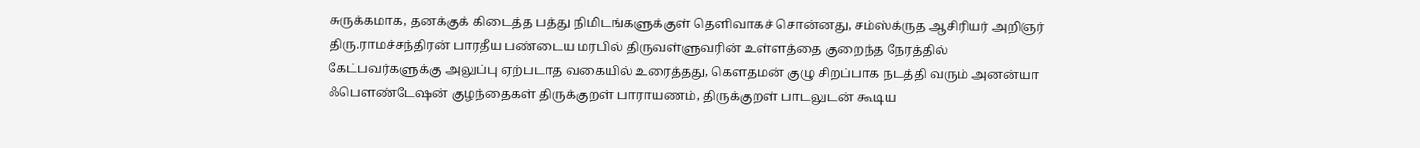சுருக்கமாக, தனக்குக் கிடைத்த பத்து நிமிடங்களுக்குள் தெளிவாகச் சொன்னது, சம்ஸ்க்ருத ஆசிரியர் அறிஞர் திரு.ராமச்சந்திரன் பாரதீய பண்டைய மரபில் திருவள்ளுவரின் உள்ளத்தை குறைந்த நேரத்தில் கேட்பவர்களுக்கு அலுப்பு ஏற்படாத வகையில் உரைத்தது, கௌதமன் குழு சிறப்பாக நடத்தி வரும் அனன்யா ஃபௌண்டேஷன் குழந்தைகள் திருக்குறள் பாராயணம், திருக்குறள் பாடலுடன் கூடிய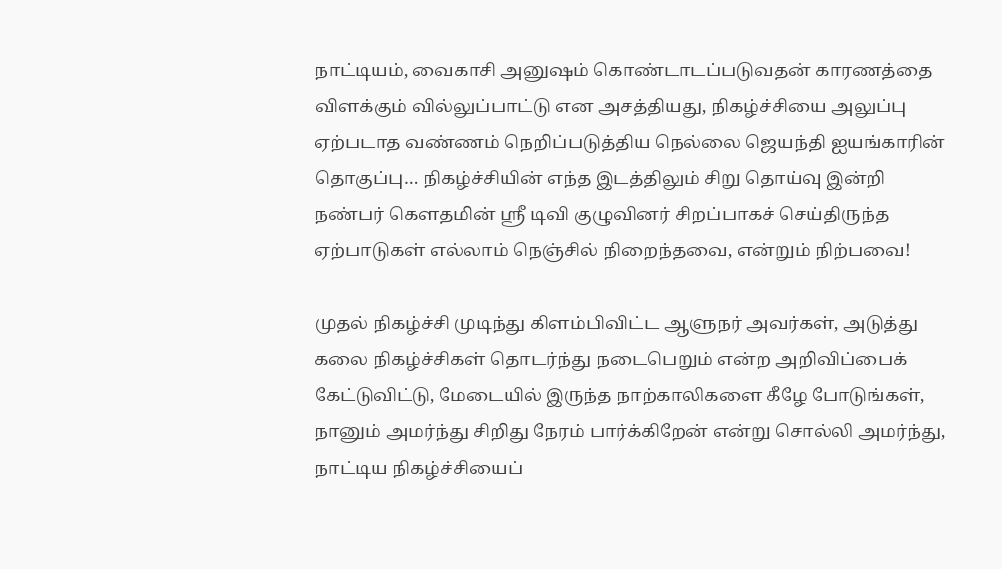நாட்டியம், வைகாசி அனுஷம் கொண்டாடப்படுவதன் காரணத்தை விளக்கும் வில்லுப்பாட்டு என அசத்தியது, நிகழ்ச்சியை அலுப்பு ஏற்படாத வண்ணம் நெறிப்படுத்திய நெல்லை ஜெயந்தி ஐயங்காரின் தொகுப்பு… நிகழ்ச்சியின் எந்த இடத்திலும் சிறு தொய்வு இன்றி நண்பர் கௌதமின் ஸ்ரீ டிவி குழுவினர் சிறப்பாகச் செய்திருந்த ஏற்பாடுகள் எல்லாம் நெஞ்சில் நிறைந்தவை, என்றும் நிற்பவை!

முதல் நிகழ்ச்சி முடிந்து கிளம்பிவிட்ட ஆளுநர் அவர்கள், அடுத்து கலை நிகழ்ச்சிகள் தொடர்ந்து நடைபெறும் என்ற அறிவிப்பைக் கேட்டுவிட்டு, மேடையில் இருந்த நாற்காலிகளை கீழே போடுங்கள், நானும் அமர்ந்து சிறிது நேரம் பார்க்கிறேன் என்று சொல்லி அமர்ந்து, நாட்டிய நிகழ்ச்சியைப்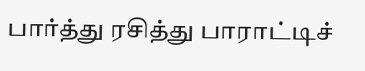பார்த்து ரசித்து பாராட்டிச்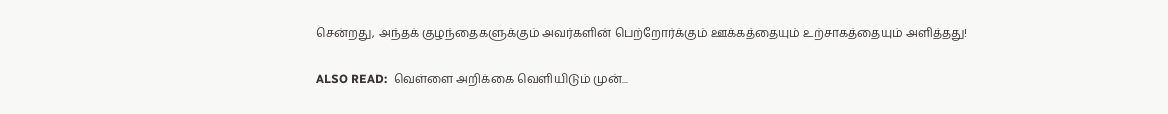சென்றது, அந்தக் குழந்தைகளுக்கும் அவர்களின் பெற்றோர்க்கும் ஊக்கத்தையும் உற்சாகத்தையும் அளித்தது!

ALSO READ:  வெள்ளை அறிக்கை வெளியிடும் முன்...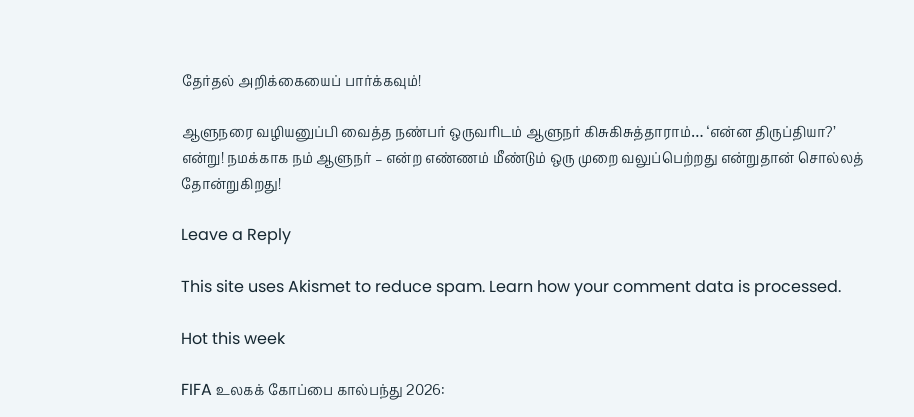தேர்தல் அறிக்கையைப் பார்க்கவும்!

ஆளுநரை வழியனுப்பி வைத்த நண்பர் ஒருவரிடம் ஆளுநர் கிசுகிசுத்தாராம்… ‘என்ன திருப்தியா?’ என்று! நமக்காக நம் ஆளுநர் – என்ற எண்ணம் மீண்டும் ஒரு முறை வலுப்பெற்றது என்றுதான் சொல்லத் தோன்றுகிறது!

Leave a Reply

This site uses Akismet to reduce spam. Learn how your comment data is processed.

Hot this week

FIFA உலகக் கோப்பை கால்பந்து 2026: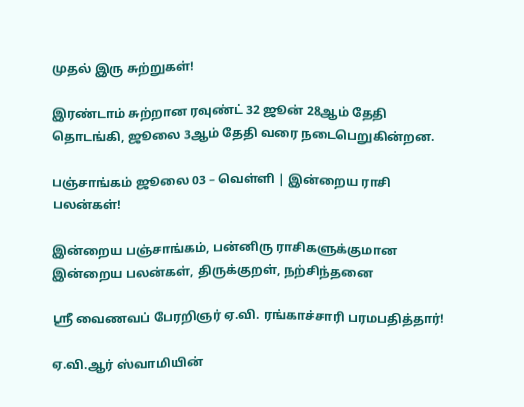முதல் இரு சுற்றுகள்!

இரண்டாம் சுற்றான ரவுண்ட் 32 ஜூன் 28ஆம் தேதி தொடங்கி, ஜூலை 3ஆம் தேதி வரை நடைபெறுகின்றன.

பஞ்சாங்கம் ஜூலை 03 – வெள்ளி | இன்றைய ராசி பலன்கள்!

இன்றைய பஞ்சாங்கம், பன்னிரு ராசிகளுக்குமான இன்றைய பலன்கள், திருக்குறள், நற்சிந்தனை

ஸ்ரீ வைணவப் பேரறிஞர் ஏ.வி. ரங்காச்சாரி பரமபதித்தார்!

ஏ.வி.ஆர் ஸ்வாமியின்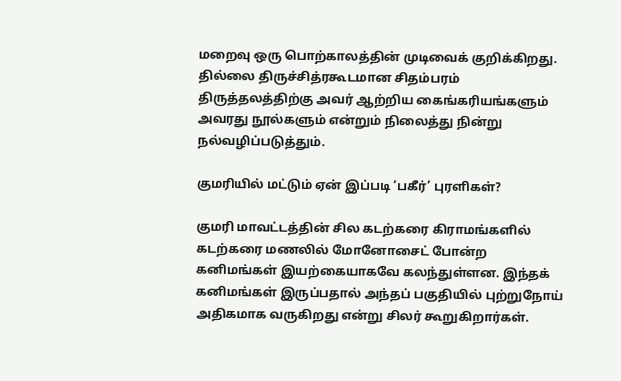மறைவு ஒரு பொற்காலத்தின் முடிவைக் குறிக்கிறது. தில்லை திருச்சித்ரகூடமான சிதம்பரம் திருத்தலத்திற்கு அவர் ஆற்றிய கைங்கரியங்களும் அவரது நூல்களும் என்றும் நிலைத்து நின்று நல்வழிப்படுத்தும்.

குமரியில் மட்டும் ஏன் இப்படி ‘பகீர்’ புரளிகள்?

குமரி மாவட்டத்தின் சில கடற்கரை கிராமங்களில் கடற்கரை மணலில் மோனோசைட் போன்ற கனிமங்கள் இயற்கையாகவே கலந்துள்ளன. இந்தக் கனிமங்கள் இருப்பதால் அந்தப் பகுதியில் புற்றுநோய் அதிகமாக வருகிறது என்று சிலர் கூறுகிறார்கள்.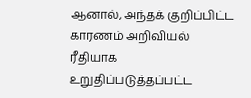ஆனால், அந்தக் குறிப்பிட்ட காரணம் அறிவியல் ரீதியாக உறுதிப்படுத்தப்பட்ட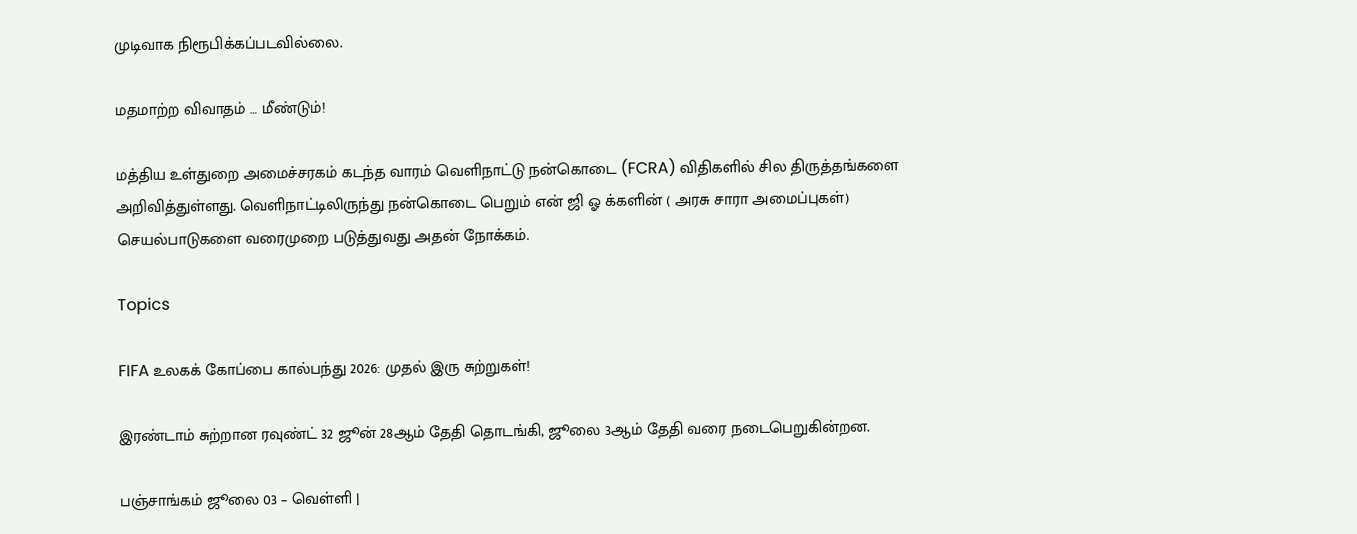முடிவாக நிரூபிக்கப்படவில்லை.

மதமாற்ற விவாதம் … மீண்டும்!

மத்திய உள்துறை அமைச்சரகம் கடந்த வாரம் வெளிநாட்டு நன்கொடை (FCRA) விதிகளில் சில திருத்தங்களை அறிவித்துள்ளது. வெளிநாட்டிலிருந்து நன்கொடை பெறும் என் ஜி ஓ க்களின் ( அரசு சாரா அமைப்புகள்) செயல்பாடுகளை வரைமுறை படுத்துவது அதன் நோக்கம்.

Topics

FIFA உலகக் கோப்பை கால்பந்து 2026: முதல் இரு சுற்றுகள்!

இரண்டாம் சுற்றான ரவுண்ட் 32 ஜூன் 28ஆம் தேதி தொடங்கி, ஜூலை 3ஆம் தேதி வரை நடைபெறுகின்றன.

பஞ்சாங்கம் ஜூலை 03 – வெள்ளி |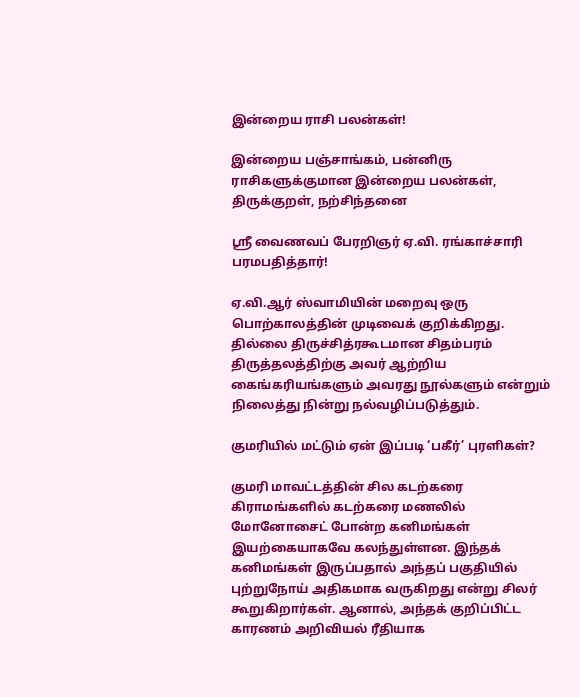இன்றைய ராசி பலன்கள்!

இன்றைய பஞ்சாங்கம், பன்னிரு ராசிகளுக்குமான இன்றைய பலன்கள், திருக்குறள், நற்சிந்தனை

ஸ்ரீ வைணவப் பேரறிஞர் ஏ.வி. ரங்காச்சாரி பரமபதித்தார்!

ஏ.வி.ஆர் ஸ்வாமியின் மறைவு ஒரு பொற்காலத்தின் முடிவைக் குறிக்கிறது. தில்லை திருச்சித்ரகூடமான சிதம்பரம் திருத்தலத்திற்கு அவர் ஆற்றிய கைங்கரியங்களும் அவரது நூல்களும் என்றும் நிலைத்து நின்று நல்வழிப்படுத்தும்.

குமரியில் மட்டும் ஏன் இப்படி ‘பகீர்’ புரளிகள்?

குமரி மாவட்டத்தின் சில கடற்கரை கிராமங்களில் கடற்கரை மணலில் மோனோசைட் போன்ற கனிமங்கள் இயற்கையாகவே கலந்துள்ளன. இந்தக் கனிமங்கள் இருப்பதால் அந்தப் பகுதியில் புற்றுநோய் அதிகமாக வருகிறது என்று சிலர் கூறுகிறார்கள். ஆனால், அந்தக் குறிப்பிட்ட காரணம் அறிவியல் ரீதியாக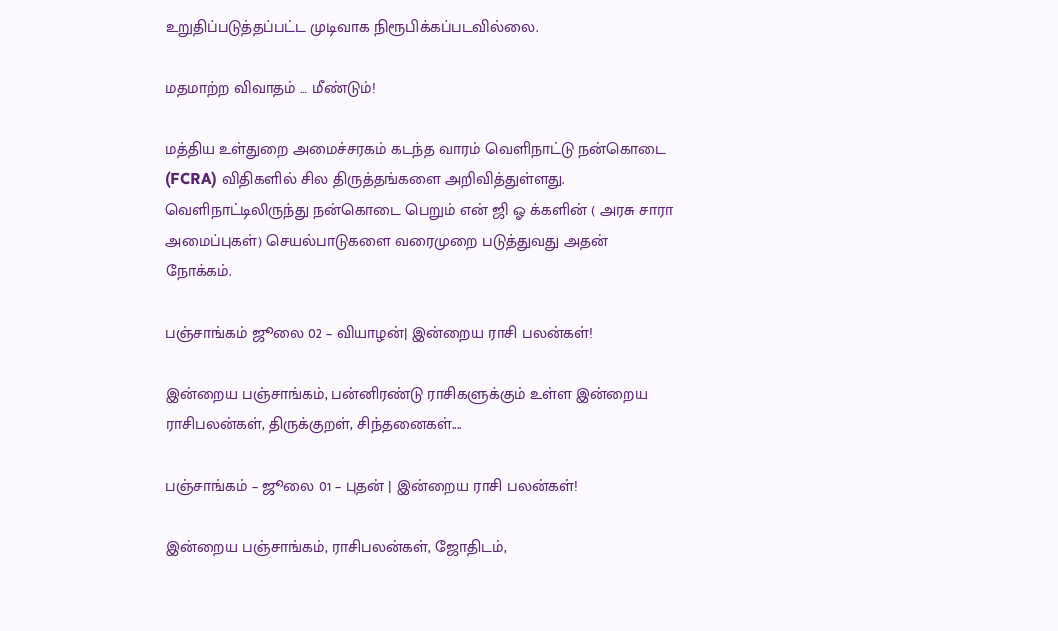உறுதிப்படுத்தப்பட்ட முடிவாக நிரூபிக்கப்படவில்லை.

மதமாற்ற விவாதம் … மீண்டும்!

மத்திய உள்துறை அமைச்சரகம் கடந்த வாரம் வெளிநாட்டு நன்கொடை (FCRA) விதிகளில் சில திருத்தங்களை அறிவித்துள்ளது. வெளிநாட்டிலிருந்து நன்கொடை பெறும் என் ஜி ஓ க்களின் ( அரசு சாரா அமைப்புகள்) செயல்பாடுகளை வரைமுறை படுத்துவது அதன் நோக்கம்.

பஞ்சாங்கம் ஜூலை 02 – வியாழன்| இன்றைய ராசி பலன்கள்!

இன்றைய பஞ்சாங்கம், பன்னிரண்டு ராசிகளுக்கும் உள்ள இன்றைய ராசிபலன்கள், திருக்குறள், சிந்தனைகள்....

பஞ்சாங்கம் – ஜூலை 01 – புதன் | இன்றைய ராசி பலன்கள்!

இன்றைய பஞ்சாங்கம், ராசிபலன்கள், ஜோதிடம்,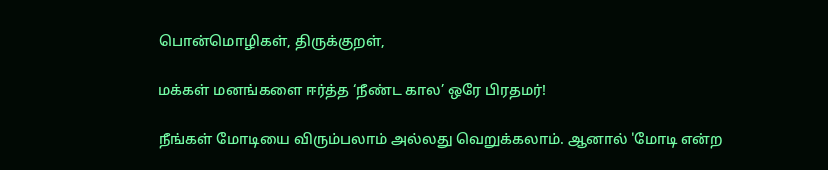பொன்மொழிகள், திருக்குறள்,

மக்கள் மனங்களை ஈர்த்த ‘நீண்ட கால’ ஒரே பிரதமர்!

நீங்கள் மோடியை விரும்பலாம் அல்லது வெறுக்கலாம். ஆனால் 'மோடி என்ற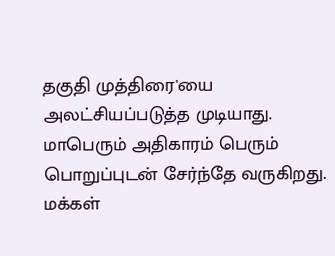தகுதி முத்திரை'யை அலட்சியப்படுத்த முடியாது. மாபெரும் அதிகாரம் பெரும் பொறுப்புடன் சேர்ந்தே வருகிறது. மக்கள்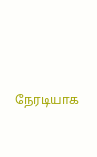நேரடியாக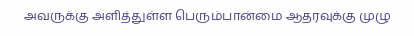அவருக்கு அளித்துள்ள பெரும்பான்மை ஆதரவுக்கு முழு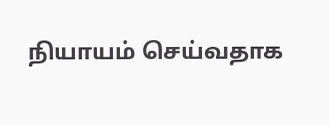நியாயம் செய்வதாக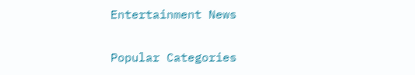Entertainment News

Popular Categories